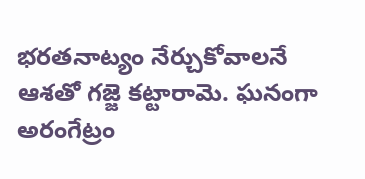భరతనాట్యం నేర్చుకోవాలనే ఆశతో గజ్జె కట్టారామె. ఘనంగా అరంగేట్రం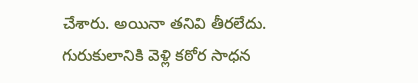చేశారు. అయినా తనివి తీరలేదు. గురుకులానికి వెళ్లి కఠోర సాధన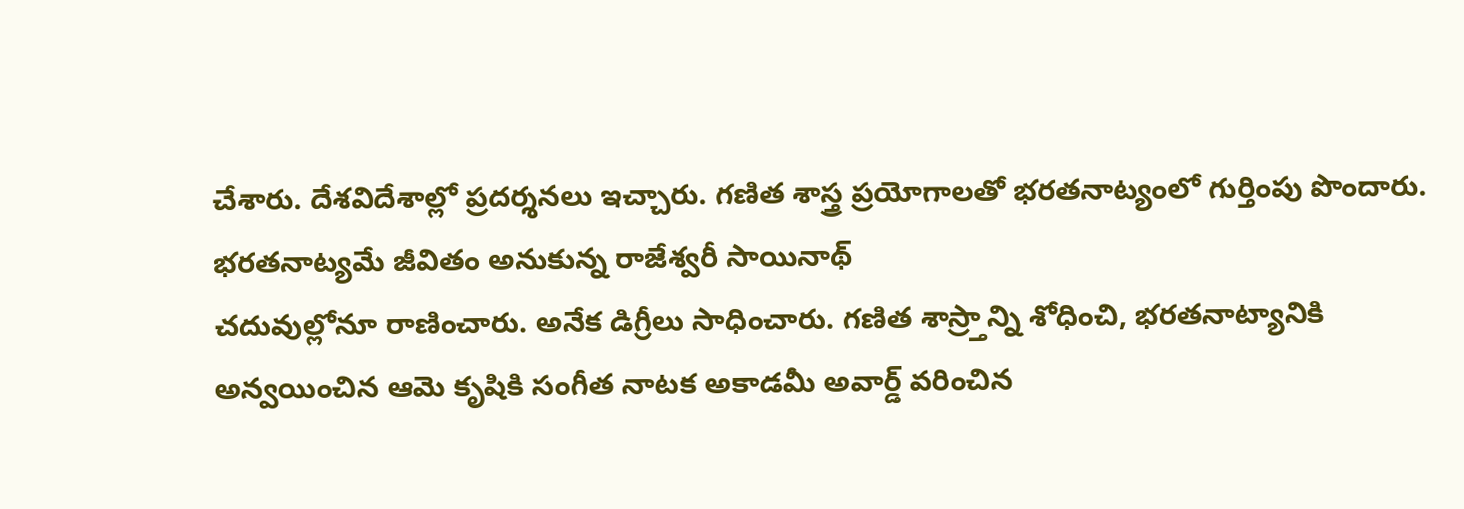చేశారు. దేశవిదేశాల్లో ప్రదర్శనలు ఇచ్చారు. గణిత శాస్త్ర ప్రయోగాలతో భరతనాట్యంలో గుర్తింపు పొందారు. భరతనాట్యమే జీవితం అనుకున్న రాజేశ్వరీ సాయినాథ్
చదువుల్లోనూ రాణించారు. అనేక డిగ్రీలు సాధించారు. గణిత శాస్ర్తాన్ని శోధించి, భరతనాట్యానికి అన్వయించిన ఆమె కృషికి సంగీత నాటక అకాడమీ అవార్డ్ వరించిన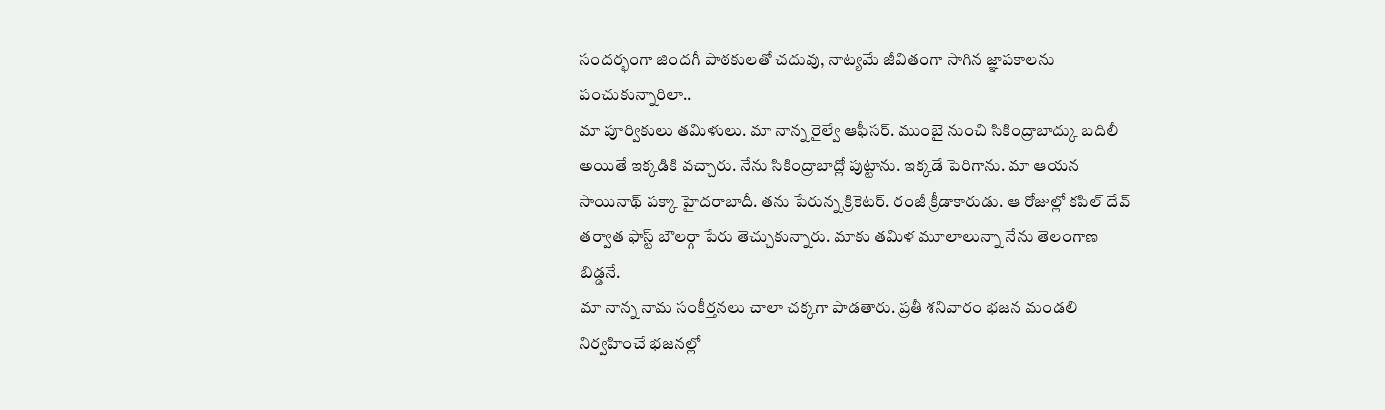సందర్భంగా జిందగీ పాఠకులతో చదువు, నాట్యమే జీవితంగా సాగిన జ్ఞాపకాలను పంచుకున్నారిలా..
మా పూర్వికులు తమిళులు. మా నాన్న రైల్వే ఆఫీసర్. ముంబై నుంచి సికింద్రాబాద్కు బదిలీ అయితే ఇక్కడికి వచ్చారు. నేను సికింద్రాబాద్లో పుట్టాను. ఇక్కడే పెరిగాను. మా ఆయన సాయినాథ్ పక్కా హైదరాబాదీ. తను పేరున్న క్రికెటర్. రంజీ క్రీడాకారుడు. ఆ రోజుల్లో కపిల్ దేవ్ తర్వాత ఫాస్ట్ బౌలర్గా పేరు తెచ్చుకున్నారు. మాకు తమిళ మూలాలున్నా నేను తెలంగాణ బిడ్డనే.
మా నాన్న నామ సంకీర్తనలు చాలా చక్కగా పాడతారు. ప్రతీ శనివారం భజన మండలి నిర్వహించే భజనల్లో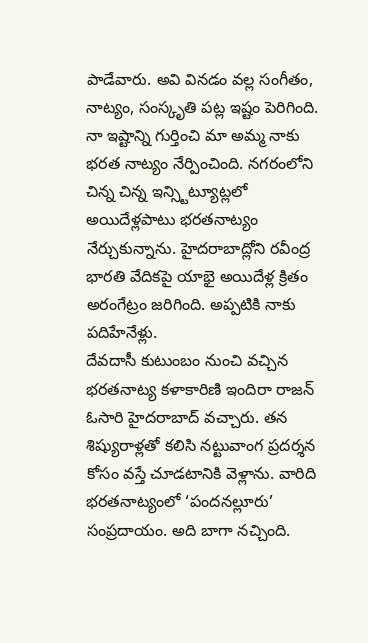పాడేవారు. అవి వినడం వల్ల సంగీతం, నాట్యం, సంస్కృతి పట్ల ఇష్టం పెరిగింది. నా ఇష్టాన్ని గుర్తించి మా అమ్మ నాకు భరత నాట్యం నేర్పించింది. నగరంలోని చిన్న చిన్న ఇన్స్టిట్యూట్లలో అయిదేళ్లపాటు భరతనాట్యం నేర్చుకున్నాను. హైదరాబాద్లోని రవీంద్ర భారతి వేదికపై యాభై అయిదేళ్ల క్రితం అరంగేట్రం జరిగింది. అప్పటికి నాకు పదిహేనేళ్లు.
దేవదాసీ కుటుంబం నుంచి వచ్చిన భరతనాట్య కళాకారిణి ఇందిరా రాజన్ ఓసారి హైదరాబాద్ వచ్చారు. తన శిష్యురాళ్లతో కలిసి నట్టువాంగ ప్రదర్శన కోసం వస్తే చూడటానికి వెళ్లాను. వారిది భరతనాట్యంలో ‘పందనల్లూరు’ సంప్రదాయం. అది బాగా నచ్చింది.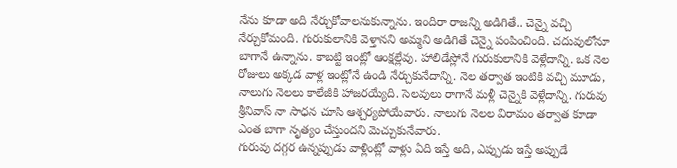నేను కూడా అది నేర్చుకోవాలనుకున్నాను. ఇందిరా రాజన్ని అడిగితే.. చెన్నై వచ్చి నేర్చుకోమంది. గురుకులానికి వెళ్తానని అమ్మని అడిగితే చెన్నై పంపించింది. చదువులోనూ బాగానే ఉన్నాను. కాబట్టి ఇంట్లో ఆంక్షల్లేవు. హాలిడేస్లోనే గురుకులానికి వెళ్లేదాన్ని. ఒక నెల రోజులు అక్కడ వాళ్ల ఇంట్లోనే ఉండి నేర్చుకునేదాన్ని. నెల తర్వాత ఇంటికి వచ్చి మూడు, నాలుగు నెలలు కాలేజీకి హాజరయ్యేది. సెలవులు రాగానే మళ్లీ చెన్నైకి వెళ్లేదాన్ని. గురువు శ్రీనివాస్ నా సాధన చూసి ఆశ్చర్యపోయేవారు. నాలుగు నెలల విరామం తర్వాత కూడా ఎంత బాగా నృత్యం చేస్తుందని మెచ్చుకునేవారు.
గురువు దగ్గర ఉన్నప్పుడు వాళ్లింట్లో వాళ్లు ఏది ఇస్తే అది, ఎప్పుడు ఇస్తే అప్పుడే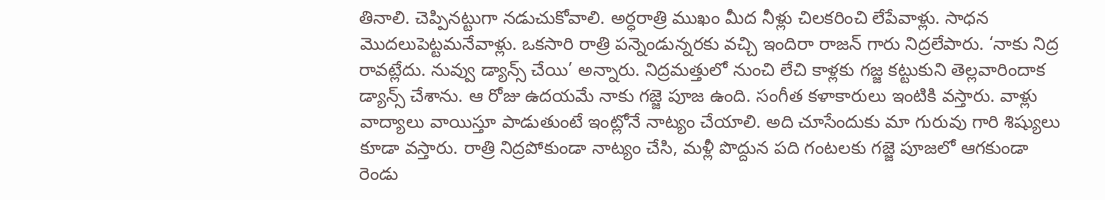తినాలి. చెప్పినట్టుగా నడుచుకోవాలి. అర్ధరాత్రి ముఖం మీద నీళ్లు చిలకరించి లేపేవాళ్లు. సాధన మొదలుపెట్టమనేవాళ్లు. ఒకసారి రాత్రి పన్నెండున్నరకు వచ్చి ఇందిరా రాజన్ గారు నిద్రలేపారు. ‘నాకు నిద్ర రావట్లేదు. నువ్వు డ్యాన్స్ చేయి’ అన్నారు. నిద్రమత్తులో నుంచి లేచి కాళ్లకు గజ్జ కట్టుకుని తెల్లవారిందాక డ్యాన్స్ చేశాను. ఆ రోజు ఉదయమే నాకు గజ్జె పూజ ఉంది. సంగీత కళాకారులు ఇంటికి వస్తారు. వాళ్లు వాద్యాలు వాయిస్తూ పాడుతుంటే ఇంట్లోనే నాట్యం చేయాలి. అది చూసేందుకు మా గురువు గారి శిష్యులు కూడా వస్తారు. రాత్రి నిద్రపోకుండా నాట్యం చేసి, మళ్లీ పొద్దున పది గంటలకు గజ్జె పూజలో ఆగకుండా రెండు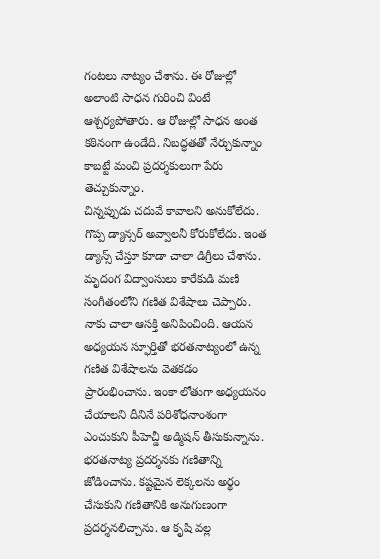గంటలు నాట్యం చేశాను. ఈ రోజుల్లో అలాంటి సాధన గురించి వింటే ఆశ్చర్యపోతారు. ఆ రోజుల్లో సాధన అంత కఠినంగా ఉండేది. నిబద్ధతతో నేర్చుకున్నాం కాబట్టే మంచి ప్రదర్శకులుగా పేరు తెచ్చుకున్నాం.
చిన్నప్పుడు చదువే కావాలని అనుకోలేదు. గొప్ప డ్యాన్సర్ అవ్వాలనీ కోరుకోలేదు. ఇంత డ్యాన్స్ చేస్తూ కూడా చాలా డిగ్రీలు చేశాను. మృదంగ విద్వాంసులు కారేకుడి మణి సంగీతంలోని గణిత విశేషాలు చెప్పారు. నాకు చాలా ఆసక్తి అనిపించింది. ఆయన అధ్యయన స్ఫూర్తితో భరతనాట్యంలో ఉన్న గణిత విశేషాలను వెతకడం ప్రారంభించాను. ఇంకా లోతుగా అధ్యయనం చేయాలని దీనినే పరిశోధనాంశంగా ఎంచుకుని పీహెచ్డీ అడ్మిషన్ తీసుకున్నాను. భరతనాట్య ప్రదర్శనకు గణితాన్ని జోడించాను. కష్టమైన లెక్కలను అర్థం చేసుకుని గణితానికి అనుగుణంగా ప్రదర్శనలిచ్చాను. ఆ కృషి వల్ల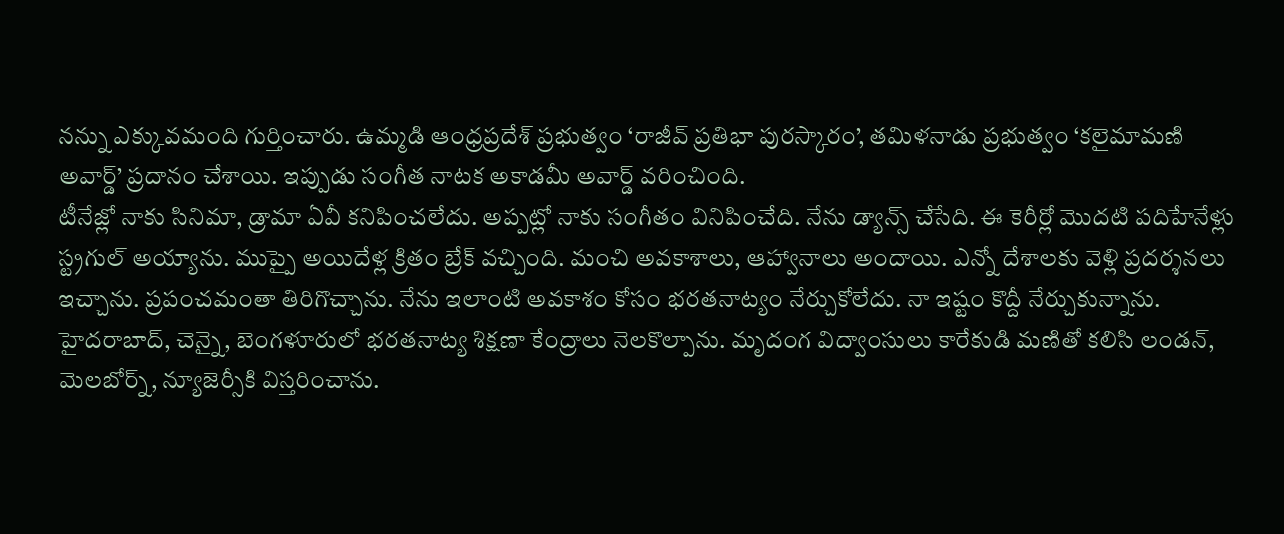నన్ను ఎక్కువమంది గుర్తించారు. ఉమ్మడి ఆంధ్రప్రదేశ్ ప్రభుత్వం ‘రాజీవ్ ప్రతిభా పురస్కారం’, తమిళనాడు ప్రభుత్వం ‘కలైమామణి అవార్డ్’ ప్రదానం చేశాయి. ఇప్పుడు సంగీత నాటక అకాడమీ అవార్డ్ వరించింది.
టీనేజ్లో నాకు సినిమా, డ్రామా ఏవీ కనిపించలేదు. అప్పట్లో నాకు సంగీతం వినిపించేది. నేను డ్యాన్స్ చేసేది. ఈ కెరీర్లో మొదటి పదిహేనేళ్లు స్ట్రగుల్ అయ్యాను. ముప్పై అయిదేళ్ల క్రితం బ్రేక్ వచ్చింది. మంచి అవకాశాలు, ఆహ్వానాలు అందాయి. ఎన్నో దేశాలకు వెళ్లి ప్రదర్శనలు ఇచ్చాను. ప్రపంచమంతా తిరిగొచ్చాను. నేను ఇలాంటి అవకాశం కోసం భరతనాట్యం నేర్చుకోలేదు. నా ఇష్టం కొద్దీ నేర్చుకున్నాను. హైదరాబాద్, చెన్నై, బెంగళూరులో భరతనాట్య శిక్షణా కేంద్రాలు నెలకొల్పాను. మృదంగ విద్వాంసులు కారేకుడి మణితో కలిసి లండన్, మెలబోర్న్, న్యూజెర్సీకి విస్తరించాను.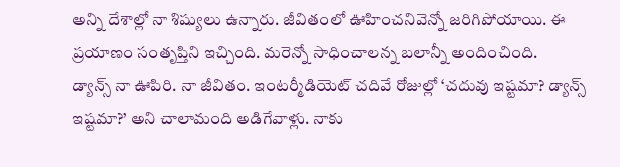అన్ని దేశాల్లో నా శిష్యులు ఉన్నారు. జీవితంలో ఊహించనివెన్నో జరిగిపోయాయి. ఈ ప్రయాణం సంతృప్తిని ఇచ్చింది. మరెన్నో సాధించాలన్న బలాన్నీ అందించింది.
డ్యాన్స్ నా ఊపిరి. నా జీవితం. ఇంటర్మీడియెట్ చదివే రోజుల్లో ‘చదువు ఇష్టమా? డ్యాన్స్ ఇష్టమా?’ అని చాలామంది అడిగేవాళ్లు. నాకు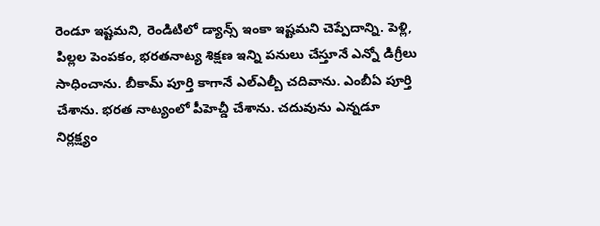రెండూ ఇష్టమని, రెండిటిలో డ్యాన్స్ ఇంకా ఇష్టమని చెప్పేదాన్ని. పెళ్లి, పిల్లల పెంపకం, భరతనాట్య శిక్షణ ఇన్ని పనులు చేస్తూనే ఎన్నో డిగ్రీలు సాధించాను. బీకామ్ పూర్తి కాగానే ఎల్ఎల్బీ చదివాను. ఎంబీఏ పూర్తి చేశాను. భరత నాట్యంలో పీహెచ్డీ చేశాను. చదువును ఎన్నడూ నిర్లక్ష్యం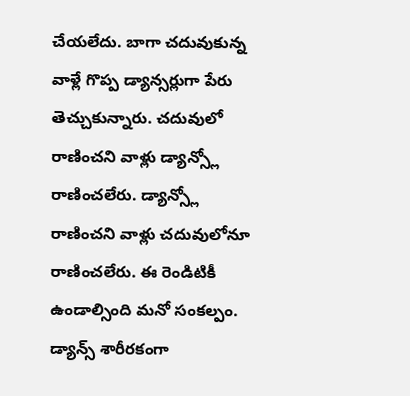చేయలేదు. బాగా చదువుకున్న వాళ్లే గొప్ప డ్యాన్సర్లుగా పేరు తెచ్చుకున్నారు. చదువులో రాణించని వాళ్లు డ్యాన్స్లో రాణించలేరు. డ్యాన్స్లో రాణించని వాళ్లు చదువులోనూ రాణించలేరు. ఈ రెండిటికీ ఉండాల్సింది మనో సంకల్పం. డ్యాన్స్ శారీరకంగా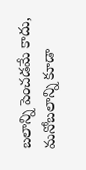బలాన్ని పెంచడమే కాదు, మనోబలాన్ని కూడా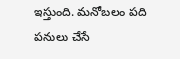ఇస్తుంది. మనోబలం పది పనులు చేసే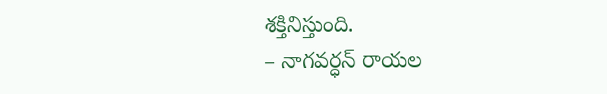శక్తినిస్తుంది.
– నాగవర్ధన్ రాయల